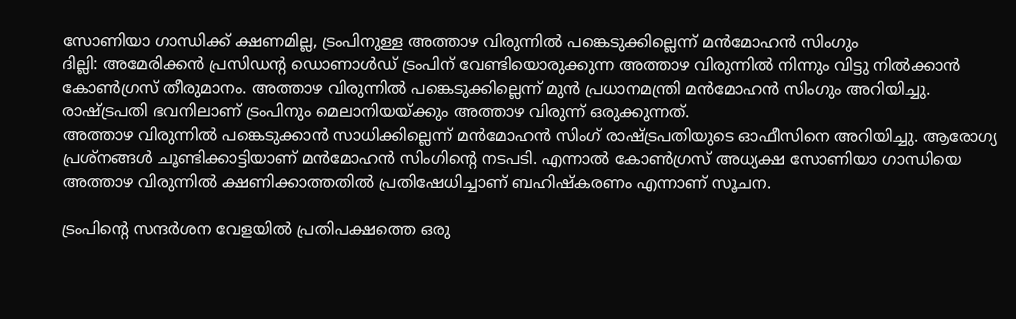സോണിയാ ഗാന്ധിക്ക് ക്ഷണമില്ല, ട്രംപിനുള്ള അത്താഴ വിരുന്നിൽ പങ്കെടുക്കില്ലെന്ന് മൻമോഹൻ സിംഗും
ദില്ലി: അമേരിക്കൻ പ്രസിഡന്റ ഡൊണാൾഡ് ട്രംപിന് വേണ്ടിയൊരുക്കുന്ന അത്താഴ വിരുന്നിൽ നിന്നും വിട്ടു നിൽക്കാൻ കോൺഗ്രസ് തീരുമാനം. അത്താഴ വിരുന്നിൽ പങ്കെടുക്കില്ലെന്ന് മുൻ പ്രധാനമന്ത്രി മൻമോഹൻ സിംഗും അറിയിച്ചു. രാഷ്ട്രപതി ഭവനിലാണ് ട്രംപിനും മെലാനിയയ്ക്കും അത്താഴ വിരുന്ന് ഒരുക്കുന്നത്.
അത്താഴ വിരുന്നിൽ പങ്കെടുക്കാൻ സാധിക്കില്ലെന്ന് മൻമോഹൻ സിംഗ് രാഷ്ട്രപതിയുടെ ഓഫീസിനെ അറിയിച്ചു. ആരോഗ്യ പ്രശ്നങ്ങൾ ചൂണ്ടിക്കാട്ടിയാണ് മൻമോഹൻ സിംഗിന്റെ നടപടി. എന്നാൽ കോൺഗ്രസ് അധ്യക്ഷ സോണിയാ ഗാന്ധിയെ അത്താഴ വിരുന്നിൽ ക്ഷണിക്കാത്തതിൽ പ്രതിഷേധിച്ചാണ് ബഹിഷ്കരണം എന്നാണ് സൂചന.

ട്രംപിന്റെ സന്ദർശന വേളയിൽ പ്രതിപക്ഷത്തെ ഒരു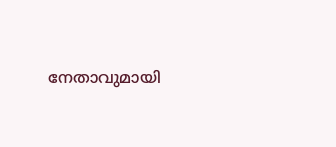നേതാവുമായി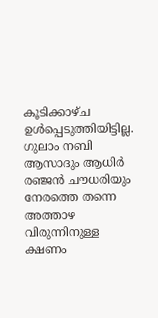കൂടിക്കാഴ്ച ഉൾപ്പെടുത്തിയിട്ടില്ല. ഗുലാം നബി ആസാദും ആധിർ രഞ്ജൻ ചൗധരിയും നേരത്തെ തന്നെ അത്താഴ വിരുന്നിനുള്ള ക്ഷണം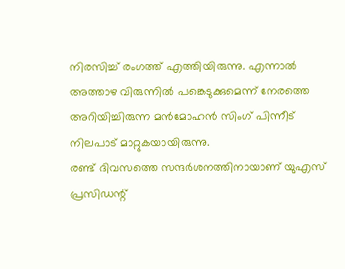നിരസിച്ച് രംഗത്ത് എത്തിയിരുന്നു. എന്നാൽ അത്താഴ വിരുന്നിൽ പങ്കെടുക്കുമെന്ന് നേരത്തെ അറിയിച്ചിരുന്ന മൻമോഹൻ സിംഗ് പിന്നീട് നിലപാട് മാറ്റുകയായിരുന്നു.
രണ്ട് ദിവസത്തെ സന്ദർശനത്തിനായാണ് യുഎസ് പ്രസിഡന്റ്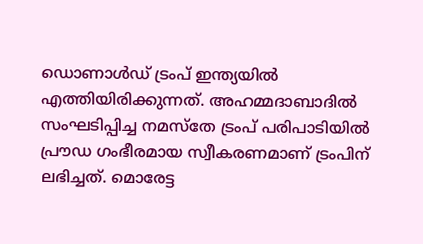ഡൊണാൾഡ് ട്രംപ് ഇന്ത്യയിൽ എത്തിയിരിക്കുന്നത്. അഹമ്മദാബാദിൽ സംഘടിപ്പിച്ച നമസ്തേ ട്രംപ് പരിപാടിയിൽ പ്രൗഡ ഗംഭീരമായ സ്വീകരണമാണ് ട്രംപിന് ലഭിച്ചത്. മൊരേട്ട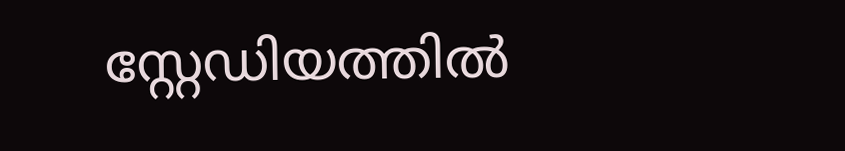സ്റ്റേഡിയത്തിൽ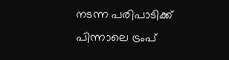നടന്ന പരിപാടിക്ക് പിന്നാലെ ട്രംപ്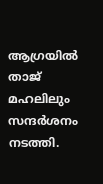ആഗ്രയിൽ താജ് മഹലിലും സന്ദർശനം നടത്തി.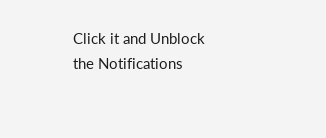Click it and Unblock the Notifications